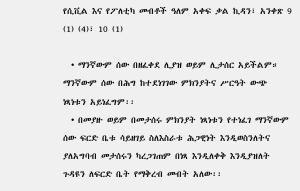የሲቪል እና የፖለቲካ መብቶች ዓለም አቀፍ ቃል ኪዳን፣ አንቀጽ 9 (1) (4)፣ 10 (1)

  • ማንኛውም ሰው በዘፈቀደ ሊያዝ ወይም ሊታሰር አይችልም። ማንኛውም ሰው በሕግ ከተደነገገው ምክንያትና ሥርዓት ውጭ ነጻነቱን አይነፈግም፡፡
  • በመያዙ ወይም በመታሰሩ ምክንያት ነጻነቱን የተነፈገ ማንኛውም ሰው ፍርድ ቤቱ ሳይዘገይ ስለእስራቱ ሕጋዊነት እንዲወስንለትና ያለአግባብ መታሰሩን ካረጋገጠም በነጻ እንዲለቀቅ እንዲያዝለት ጉዳዩን ለፍርድ ቤት የማቅረብ መብት አለው፡፡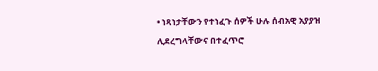• ነጻነታቸውን የተነፈጉ ሰዎች ሁሉ ሰብአዊ አያያዝ ሊደረግላቸውና በተፈጥሮ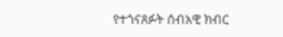የተጎናጸፉት ሰብአዊ ክብር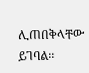ሊጠበቅላቸው ይገባል፡፡